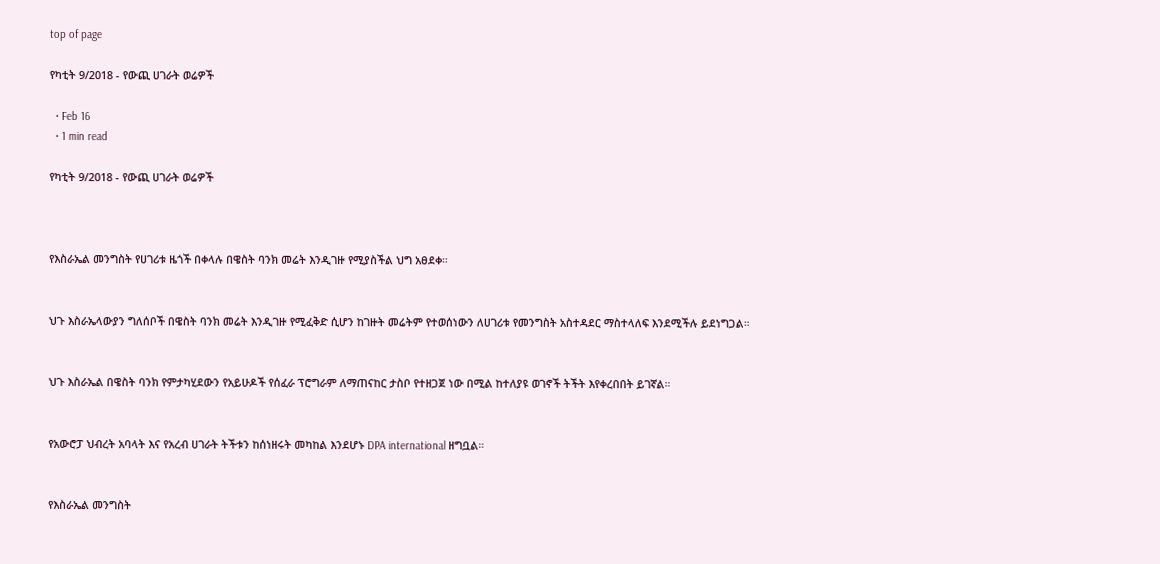top of page

የካቲት 9/2018 - የውጪ ሀገራት ወሬዎች

  • Feb 16
  • 1 min read

የካቲት 9/2018 - የውጪ ሀገራት ወሬዎች



የእስራኤል መንግስት የሀገሪቱ ዜጎች በቀላሉ በዌስት ባንክ መሬት እንዲገዙ የሚያስችል ህግ አፀደቀ።


ህጉ እስራኤላውያን ግለሰቦች በዌስት ባንክ መሬት እንዲገዙ የሚፈቅድ ሲሆን ከገዙት መሬትም የተወሰነውን ለሀገሪቱ የመንግስት አስተዳደር ማስተላለፍ እንደሚችሉ ይደነግጋል።


ህጉ እስራኤል በዌስት ባንክ የምታካሂደውን የአይሁዶች የሰፈራ ፕሮግራም ለማጠናከር ታስቦ የተዘጋጀ ነው በሚል ከተለያዩ ወገኖች ትችት እየቀረበበት ይገኛል።


የአውሮፓ ህብረት አባላት እና የአረብ ሀገራት ትችቱን ከሰነዘሩት መካከል እንደሆኑ DPA international ዘግቧል።


የእስራኤል መንግስት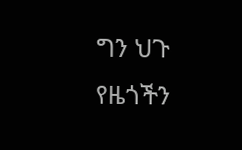ግን ህጉ የዜጎችን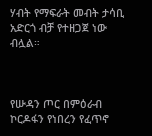ሃብት የማፍራት መብት ታሳቢ አድርጎ ብቻ የተዘጋጀ ነው ብሏል።



የሡዳን ጦር በምዕራብ ኮርዶፋን የነበረን የፈጥኖ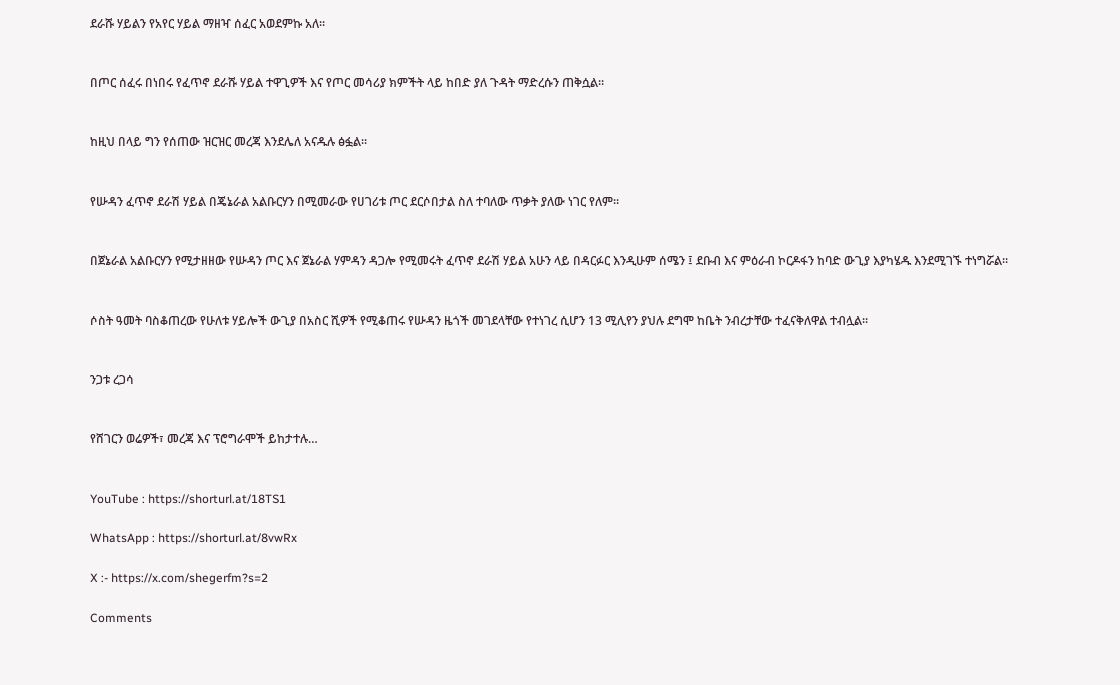ደራሹ ሃይልን የአየር ሃይል ማዘዣ ሰፈር አወደምኩ አለ።


በጦር ሰፈሩ በነበሩ የፈጥኖ ደራሹ ሃይል ተዋጊዎች እና የጦር መሳሪያ ክምችት ላይ ከበድ ያለ ጉዳት ማድረሱን ጠቅሷል።


ከዚህ በላይ ግን የሰጠው ዝርዝር መረጃ እንደሌለ አናዱሉ ፅፏል።


የሡዳን ፈጥኖ ደራሽ ሃይል በጄኔራል አልቡርሃን በሚመራው የሀገሪቱ ጦር ደርሶበታል ስለ ተባለው ጥቃት ያለው ነገር የለም።


በጀኔራል አልቡርሃን የሚታዘዘው የሡዳን ጦር እና ጀኔራል ሃምዳን ዳጋሎ የሚመሩት ፈጥኖ ደራሽ ሃይል አሁን ላይ በዳርፉር እንዲሁም ሰሜን ፤ ደቡብ እና ምዕራብ ኮርዶፋን ከባድ ውጊያ እያካሄዱ እንደሚገኙ ተነግሯል።


ሶስት ዓመት ባስቆጠረው የሁለቱ ሃይሎች ውጊያ በአስር ሺዎች የሚቆጠሩ የሡዳን ዜጎች መገደላቸው የተነገረ ሲሆን 13 ሚሊየን ያህሉ ደግሞ ከቤት ንብረታቸው ተፈናቅለዋል ተብሏል።


ንጋቱ ረጋሳ


የሸገርን ወሬዎች፣ መረጃ እና ፕሮግራሞች ይከታተሉ…


YouTube : https://shorturl.at/18TS1

WhatsApp : https://shorturl.at/8vwRx

X :- https://x.com/shegerfm?s=2

Comments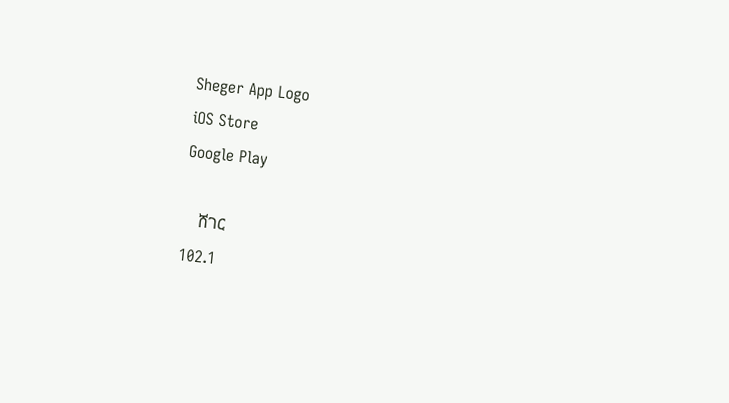Sheger App Logo
iOS Store
Google Play

    ሸገር
102.1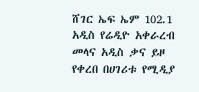ሸገር ኤፍ ኤም 102.1 አዲስ የሬዲዮ አቀራረብ መላና አዲስ ቃና ይዞ የቀረበ በሀገሪቱ የሚዲያ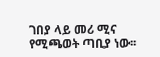ገበያ ላይ መሪ ሚና የሚጫወት ጣቢያ ነው፡፡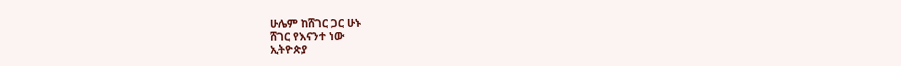ሁሌም ከሸገር ጋር ሁኑ
ሸገር የእናንተ ነው
ኢትዮጵያ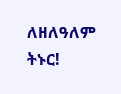ለዘለዓለም ትኑር!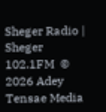Sheger Radio | Sheger 102.1FM  © 2026 Adey Tensae Media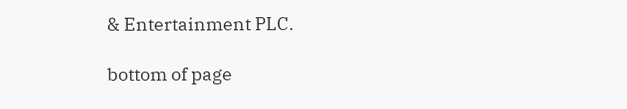& Entertainment PLC.

bottom of page